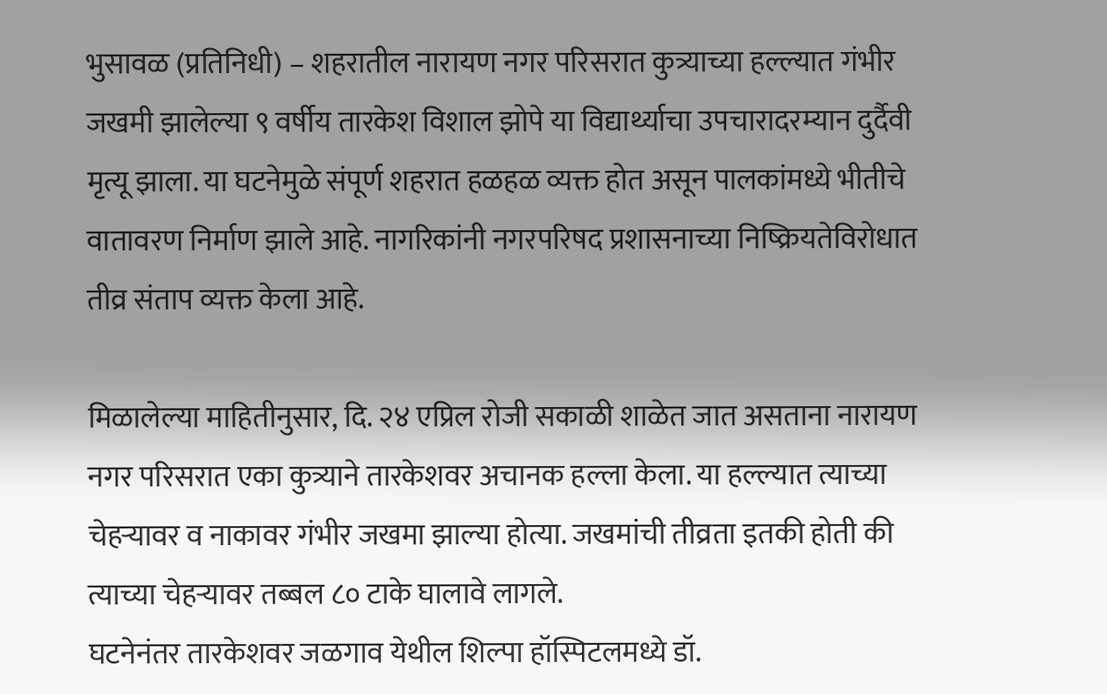भुसावळ (प्रतिनिधी) – शहरातील नारायण नगर परिसरात कुत्र्याच्या हल्ल्यात गंभीर जखमी झालेल्या ९ वर्षीय तारकेश विशाल झोपे या विद्यार्थ्याचा उपचारादरम्यान दुर्दैवी मृत्यू झाला. या घटनेमुळे संपूर्ण शहरात हळहळ व्यक्त होत असून पालकांमध्ये भीतीचे वातावरण निर्माण झाले आहे. नागरिकांनी नगरपरिषद प्रशासनाच्या निष्क्रियतेविरोधात तीव्र संताप व्यक्त केला आहे.

मिळालेल्या माहितीनुसार, दि. २४ एप्रिल रोजी सकाळी शाळेत जात असताना नारायण नगर परिसरात एका कुत्र्याने तारकेशवर अचानक हल्ला केला. या हल्ल्यात त्याच्या चेहऱ्यावर व नाकावर गंभीर जखमा झाल्या होत्या. जखमांची तीव्रता इतकी होती की त्याच्या चेहऱ्यावर तब्बल ८० टाके घालावे लागले.
घटनेनंतर तारकेशवर जळगाव येथील शिल्पा हॉस्पिटलमध्ये डॉ.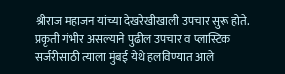श्रीराज महाजन यांच्या देखरेखीखाली उपचार सुरू होते. प्रकृती गंभीर असल्याने पुढील उपचार व प्लास्टिक सर्जरीसाठी त्याला मुंबई येथे हलविण्यात आले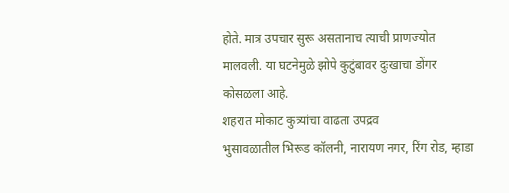होते. मात्र उपचार सुरू असतानाच त्याची प्राणज्योत मालवली. या घटनेमुळे झोपे कुटुंबावर दुःखाचा डोंगर कोसळला आहे.
शहरात मोकाट कुत्र्यांचा वाढता उपद्रव
भुसावळातील भिरूड कॉलनी, नारायण नगर, रिंग रोड, म्हाडा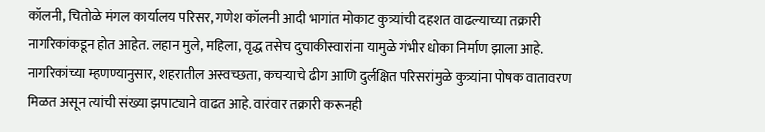कॉलनी, चितोळे मंगल कार्यालय परिसर, गणेश कॉलनी आदी भागांत मोकाट कुत्र्यांची दहशत वाढल्याच्या तक्रारी नागरिकांकडून होत आहेत. लहान मुले, महिला, वृद्ध तसेच दुचाकीस्वारांना यामुळे गंभीर धोका निर्माण झाला आहे.
नागरिकांच्या म्हणण्यानुसार, शहरातील अस्वच्छता, कचऱ्याचे ढीग आणि दुर्लक्षित परिसरांमुळे कुत्र्यांना पोषक वातावरण मिळत असून त्यांची संख्या झपाट्याने वाढत आहे. वारंवार तक्रारी करूनही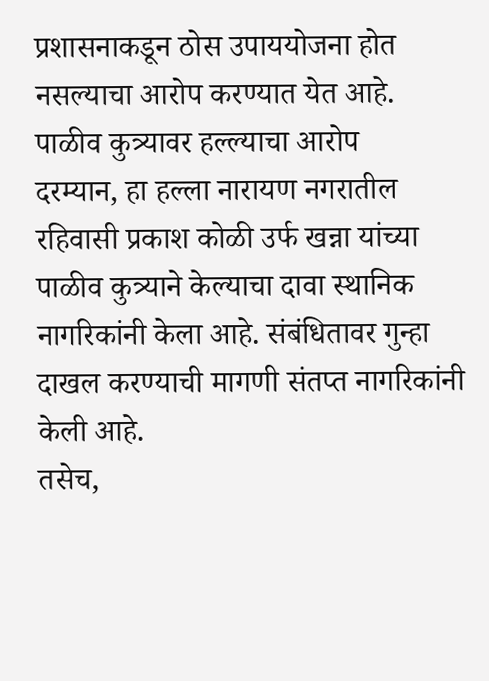प्रशासनाकडून ठोस उपाययोजना होत नसल्याचा आरोप करण्यात येत आहे.
पाळीव कुत्र्यावर हल्ल्याचा आरोप
दरम्यान, हा हल्ला नारायण नगरातील रहिवासी प्रकाश कोळी उर्फ खन्ना यांच्या पाळीव कुत्र्याने केल्याचा दावा स्थानिक नागरिकांनी केला आहे. संबंधितावर गुन्हा दाखल करण्याची मागणी संतप्त नागरिकांनी केली आहे.
तसेच,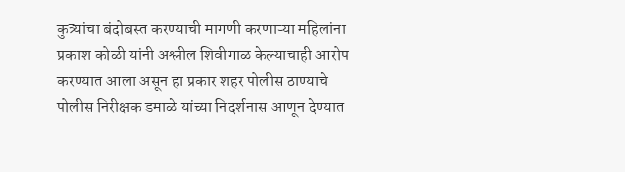कुत्र्यांचा बंदोबस्त करण्याची मागणी करणाऱ्या महिलांना प्रकाश कोळी यांनी अश्लील शिवीगाळ केल्याचाही आरोप करण्यात आला असून हा प्रकार शहर पोलीस ठाण्याचे पोलीस निरीक्षक डमाळे यांच्या निदर्शनास आणून देण्यात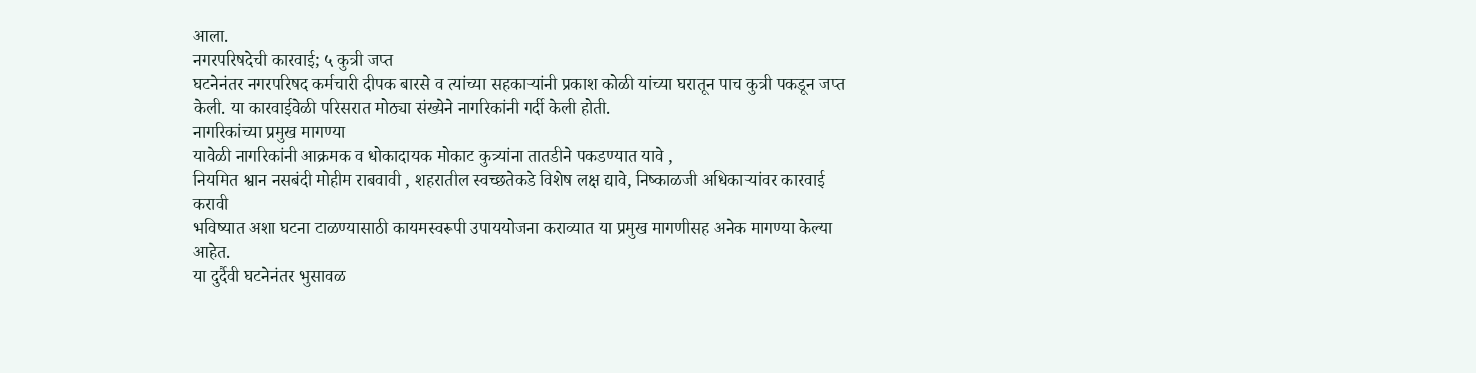आला.
नगरपरिषदेची कारवाई; ५ कुत्री जप्त
घटनेनंतर नगरपरिषद कर्मचारी दीपक बारसे व त्यांच्या सहकाऱ्यांनी प्रकाश कोळी यांच्या घरातून पाच कुत्री पकडून जप्त केली. या कारवाईवेळी परिसरात मोठ्या संख्येने नागरिकांनी गर्दी केली होती.
नागरिकांच्या प्रमुख मागण्या
यावेळी नागरिकांनी आक्रमक व धोकादायक मोकाट कुत्र्यांना तातडीने पकडण्यात यावे ,
नियमित श्वान नसबंदी मोहीम राबवावी , शहरातील स्वच्छतेकडे विशेष लक्ष द्यावे, निष्काळजी अधिकाऱ्यांवर कारवाई करावी
भविष्यात अशा घटना टाळण्यासाठी कायमस्वरूपी उपाययोजना कराव्यात या प्रमुख मागणीसह अनेक मागण्या केल्या आहेत.
या दुर्दैवी घटनेनंतर भुसावळ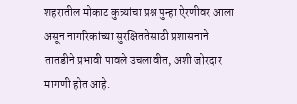शहरातील मोकाट कुत्र्यांचा प्रश्न पुन्हा ऐरणीवर आला असून नागरिकांच्या सुरक्षिततेसाठी प्रशासनाने तातडीने प्रभावी पावले उचलावीत, अशी जोरदार मागणी होत आहे.